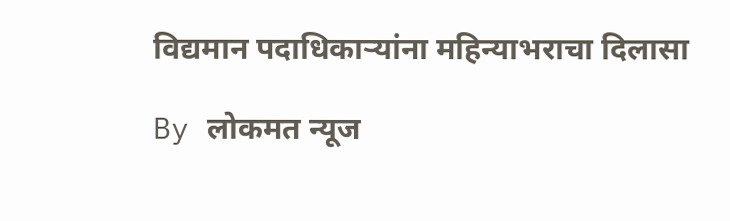विद्यमान पदाधिकाऱ्यांना महिन्याभराचा दिलासा

By लोकमत न्यूज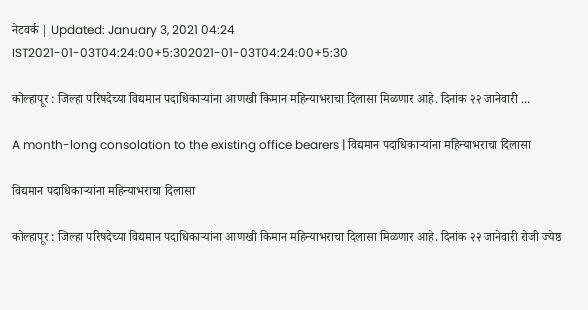नेटवर्क | Updated: January 3, 2021 04:24 IST2021-01-03T04:24:00+5:302021-01-03T04:24:00+5:30

कोल्हापूर : जिल्हा परिषदेच्या विद्यमान पदाधिकाऱ्यांना आणखी किमान महिन्याभराचा दिलासा मिळणार आहे. दिनांक २२ जानेवारी ...

A month-long consolation to the existing office bearers | विद्यमान पदाधिकाऱ्यांना महिन्याभराचा दिलासा

विद्यमान पदाधिकाऱ्यांना महिन्याभराचा दिलासा

कोल्हापूर : जिल्हा परिषदेच्या विद्यमान पदाधिकाऱ्यांना आणखी किमान महिन्याभराचा दिलासा मिळणार आहे. दिनांक २२ जानेवारी रोजी ज्येष्ठ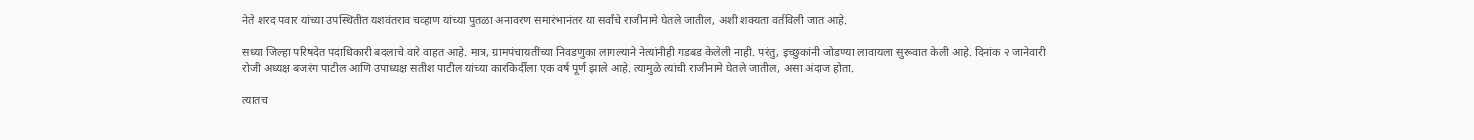नेते शरद पवार यांच्या उपस्थितीत यशवंतराव चव्हाण यांच्या पुतळा अनावरण समारंभानंतर या सर्वांचे राजीनामे घेतले जातील, अशी शक्यता वर्तविली जात आहे.

सध्या जिल्हा परिषदेत पदाधिकारी बदलाचे वारे वाहत आहे. मात्र, ग्रामपंचायतींच्या निवडणुका लागल्याने नेत्यांनीही गडबड केलेली नाही. परंतु, इच्छुकांनी जोडण्या लावायला सुरूवात केली आहे. दिनांक २ जानेवारी रोजी अध्यक्ष बजरंग पाटील आणि उपाध्यक्ष सतीश पाटील यांच्या कारकिर्दीला एक वर्ष पूर्ण झाले आहे. त्यामुळे त्यांची राजीनामे घेतले जातील, असा अंदाज होता.

त्यातच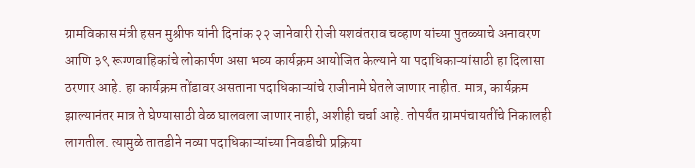ग्रामविकास मंत्री हसन मुश्रीफ यांनी दिनांक २२ जानेवारी रोजी यशवंतराव चव्हाण यांच्या पुतळ्याचे अनावरण आणि ३९ रूग्णवाहिकांचे लोकार्पण असा भव्य कार्यक्रम आयोजित केल्याने या पदाधिकाऱ्यांसाठी हा दिलासा ठरणार आहे. हा कार्यक्रम तोंडावर असताना पदाधिकाऱ्यांचे राजीनामे घेतले जाणार नाहीत. मात्र, कार्यक्रम झाल्यानंतर मात्र ते घेण्यासाठी वेळ घालवला जाणार नाही, अशीही चर्चा आहे. तोपर्यंत ग्रामपंचायतींचे निकालही लागतील. त्यामुळे तातडीने नव्या पदाधिकाऱ्यांच्या निवडीची प्रक्रिया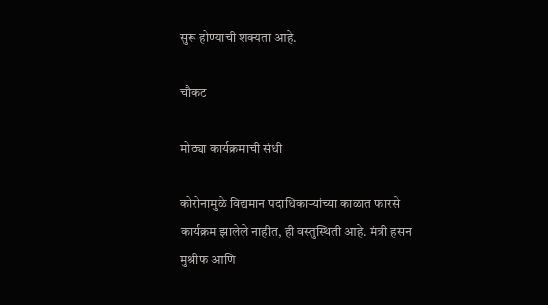सुरू होण्याची शक्यता आहे.

चौकट

मोठ्या कार्यक्रमाची संधी

कोरोनामुळे विद्यमान पदाधिकाऱ्यांच्या काळात फारसे कार्यक्रम झालेले नाहीत, ही वस्तुस्थिती आहे. मंत्री हसन मुश्रीफ आणि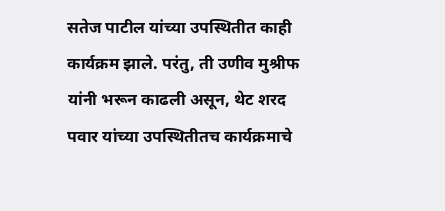सतेज पाटील यांच्या उपस्थितीत काही कार्यक्रम झाले. परंतु, ती उणीव मुश्रीफ यांनी भरून काढली असून, थेट शरद पवार यांच्या उपस्थितीतच कार्यक्रमाचे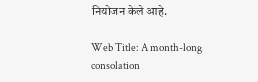नियोजन केले आहे.

Web Title: A month-long consolation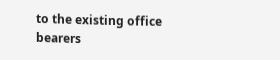to the existing office bearers